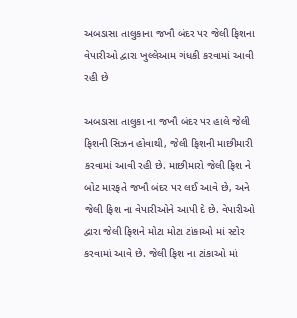અબડાસા તાલુકાના જખૌ બંદર પર જેલી ફિશના વેપારીઓ દ્વારા ખુલ્લેઆમ ગંધકી કરવામાં આવી રહી છે

અબડાસા તાલુકા ના જખૌ બંદર પર હાલે જેલી ફિશની સિઝન હોવાથી, જેલી ફિશની માછીમારી કરવામાં આવી રહી છે. માછીમારો જેલી ફિશ ને બોટ મારફતે જખૌ બંદર પર લઈ આવે છે, અને જેલી ફિશ ના વેપારીઓને આપી દે છે. વેપારીઓ દ્વારા જેલી ફિશને મોટા મોટા ટાંકાઓ માં સ્ટોર કરવામાં આવે છે. જેલી ફિશ ના ટાંકાઓ માં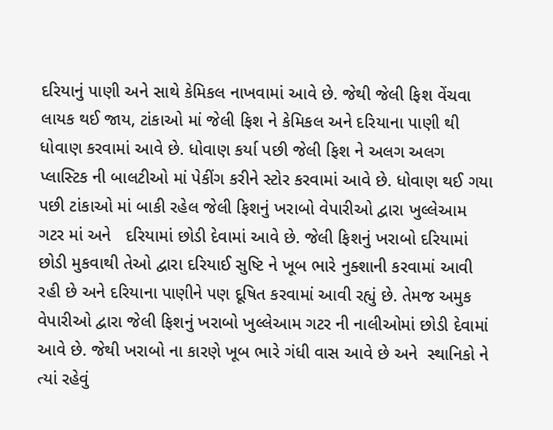દરિયાનું પાણી અને સાથે કેમિકલ નાખવામાં આવે છે. જેથી જેલી ફિશ વેંચવા લાયક થઈ જાય, ટાંકાઓ માં જેલી ફિશ ને કેમિકલ અને દરિયાના પાણી થી ધોવાણ કરવામાં આવે છે. ધોવાણ કર્યા પછી જેલી ફિશ ને અલગ અલગ પ્લાસ્ટિક ની બાલટીઓ માં પેકીંગ કરીને સ્ટોર કરવામાં આવે છે. ધોવાણ થઈ ગયા પછી ટાંકાઓ માં બાકી રહેલ જેલી ફિશનું ખરાબો વેપારીઓ દ્વારા ખુલ્લેઆમ ગટર માં અને   દરિયામાં છોડી દેવામાં આવે છે. જેલી ફિશનું ખરાબો દરિયામાં છોડી મુકવાથી તેઓ દ્વારા દરિયાઈ સુષ્ટિ ને ખૂબ ભારે નુક્શાની કરવામાં આવી રહી છે અને દરિયાના પાણીને પણ દૂષિત કરવામાં આવી રહ્યું છે. તેમજ અમુક વેપારીઓ દ્વારા જેલી ફિશનું ખરાબો ખુલ્લેઆમ ગટર ની નાલીઓમાં છોડી દેવામાં આવે છે. જેથી ખરાબો ના કારણે ખૂબ ભારે ગંધી વાસ આવે છે અને  સ્થાનિકો ને ત્યાં રહેવું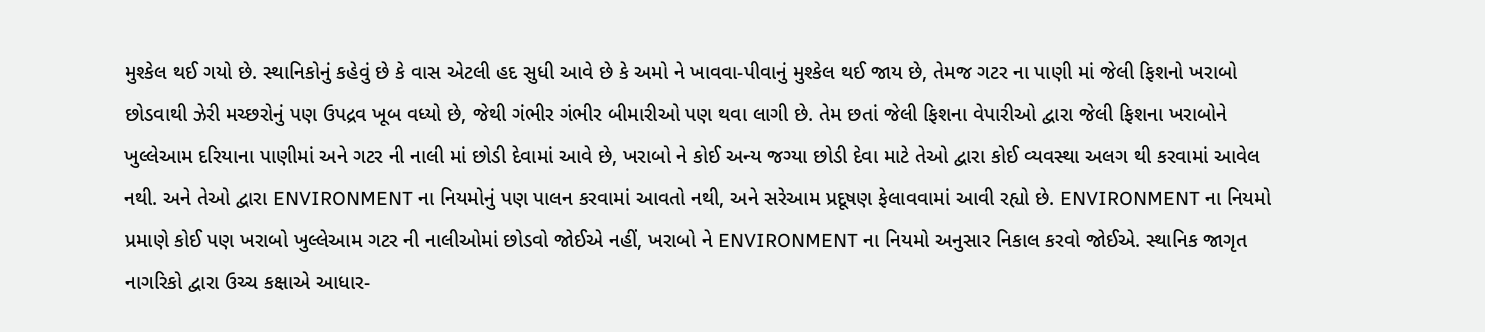મુશ્કેલ થઈ ગયો છે. સ્થાનિકોનું કહેવું છે કે વાસ એટલી હદ સુધી આવે છે કે અમો ને ખાવવા-પીવાનું મુશ્કેલ થઈ જાય છે, તેમજ ગટર ના પાણી માં જેલી ફિશનો ખરાબો છોડવાથી ઝેરી મચ્છરોનું પણ ઉપદ્રવ ખૂબ વધ્યો છે, જેથી ગંભીર ગંભીર બીમારીઓ પણ થવા લાગી છે. તેમ છતાં જેલી ફિશના વેપારીઓ દ્વારા જેલી ફિશના ખરાબોને ખુલ્લેઆમ દરિયાના પાણીમાં અને ગટર ની નાલી માં છોડી દેવામાં આવે છે, ખરાબો ને કોઈ અન્ય જગ્યા છોડી દેવા માટે તેઓ દ્વારા કોઈ વ્યવસ્થા અલગ થી કરવામાં આવેલ નથી. અને તેઓ દ્વારા ENVIRONMENT ના નિયમોનું પણ પાલન કરવામાં આવતો નથી, અને સરેઆમ પ્રદૂષણ ફેલાવવામાં આવી રહ્યો છે. ENVIRONMENT ના નિયમો પ્રમાણે કોઈ પણ ખરાબો ખુલ્લેઆમ ગટર ની નાલીઓમાં છોડવો જોઈએ નહીં, ખરાબો ને ENVIRONMENT ના નિયમો અનુસાર નિકાલ કરવો જોઈએ. સ્થાનિક જાગૃત નાગરિકો દ્વારા ઉચ્ચ કક્ષાએ આધાર-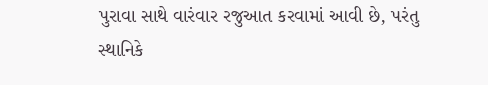પુરાવા સાથે વારંવાર રજુઆત કરવામાં આવી છે, પરંતુ સ્થાનિકે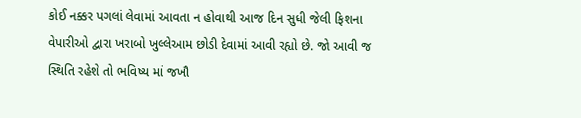કોઈ નક્કર પગલાં લેવામાં આવતા ન હોવાથી આજ દિન સુધી જેલી ફિશના વેપારીઓ દ્વારા ખરાબો ખુલ્લેઆમ છોડી દેવામાં આવી રહ્યો છે. જો આવી જ સ્થિતિ રહેશે તો ભવિષ્ય માં જખૌ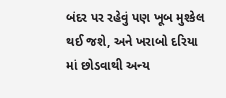બંદર પર રહેવું પણ ખૂબ મુશ્કેલ થઈ જશે, અને ખરાબો દરિયા માં છોડવાથી અન્ય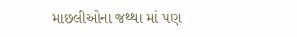માછલીઓના જથ્થા માં પણ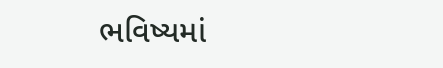ભવિષ્યમાં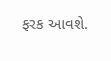ફરક આવશે.